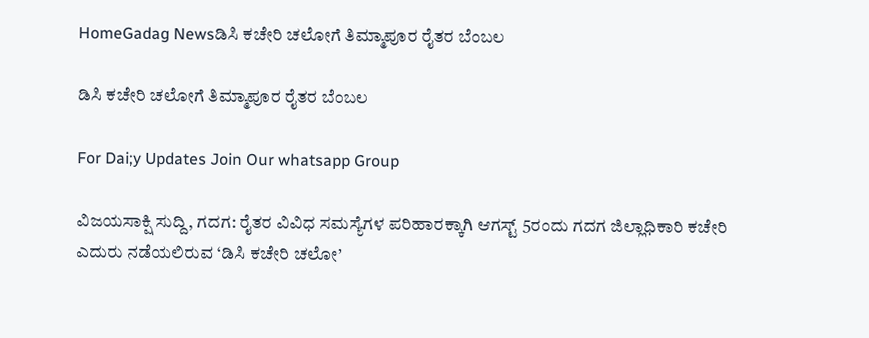HomeGadag Newsಡಿಸಿ ಕಚೇರಿ ಚಲೋಗೆ ತಿಮ್ಮಾಪೂರ ರೈತರ ಬೆಂಬಲ

ಡಿಸಿ ಕಚೇರಿ ಚಲೋಗೆ ತಿಮ್ಮಾಪೂರ ರೈತರ ಬೆಂಬಲ

For Dai;y Updates Join Our whatsapp Group

ವಿಜಯಸಾಕ್ಷಿ ಸುದ್ದಿ, ಗದಗ: ರೈತರ ವಿವಿಧ ಸಮಸ್ಯೆಗಳ ಪರಿಹಾರಕ್ಕಾಗಿ ಆಗಸ್ಟ್ 5ರಂದು ಗದಗ ಜಿಲ್ಲಾಧಿಕಾರಿ ಕಚೇರಿ ಎದುರು ನಡೆಯಲಿರುವ ‘ಡಿಸಿ ಕಚೇರಿ ಚಲೋ’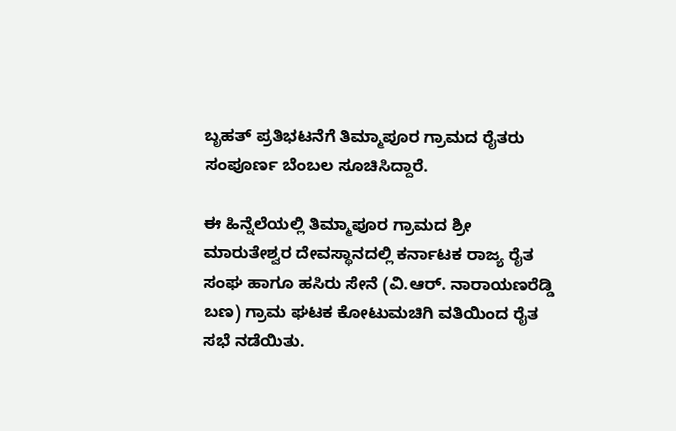ಬೃಹತ್ ಪ್ರತಿಭಟನೆಗೆ ತಿಮ್ಮಾಪೂರ ಗ್ರಾಮದ ರೈತರು ಸಂಪೂರ್ಣ ಬೆಂಬಲ ಸೂಚಿಸಿದ್ದಾರೆ.

ಈ ಹಿನ್ನೆಲೆಯಲ್ಲಿ ತಿಮ್ಮಾಪೂರ ಗ್ರಾಮದ ಶ್ರೀ ಮಾರುತೇಶ್ವರ ದೇವಸ್ಥಾನದಲ್ಲಿ ಕರ್ನಾಟಕ ರಾಜ್ಯ ರೈತ ಸಂಘ ಹಾಗೂ ಹಸಿರು ಸೇನೆ (ವಿ.ಆರ್. ನಾರಾಯಣರೆಡ್ಡಿ ಬಣ) ಗ್ರಾಮ ಘಟಕ ಕೋಟುಮಚಿಗಿ ವತಿಯಿಂದ ರೈತ ಸಭೆ ನಡೆಯಿತು.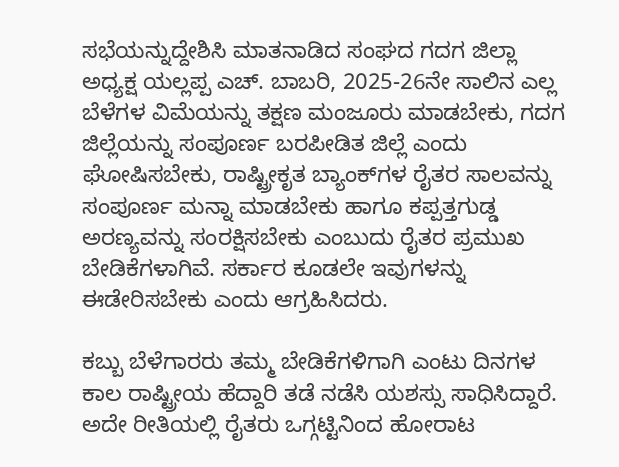ಸಭೆಯನ್ನುದ್ದೇಶಿಸಿ ಮಾತನಾಡಿದ ಸಂಘದ ಗದಗ ಜಿಲ್ಲಾ ಅಧ್ಯಕ್ಷ ಯಲ್ಲಪ್ಪ ಎಚ್. ಬಾಬರಿ, 2025-26ನೇ ಸಾಲಿನ ಎಲ್ಲ ಬೆಳೆಗಳ ವಿಮೆಯನ್ನು ತಕ್ಷಣ ಮಂಜೂರು ಮಾಡಬೇಕು, ಗದಗ ಜಿಲ್ಲೆಯನ್ನು ಸಂಪೂರ್ಣ ಬರಪೀಡಿತ ಜಿಲ್ಲೆ ಎಂದು ಘೋಷಿಸಬೇಕು, ರಾಷ್ಟ್ರೀಕೃತ ಬ್ಯಾಂಕ್‌ಗಳ ರೈತರ ಸಾಲವನ್ನು ಸಂಪೂರ್ಣ ಮನ್ನಾ ಮಾಡಬೇಕು ಹಾಗೂ ಕಪ್ಪತ್ತಗುಡ್ಡ ಅರಣ್ಯವನ್ನು ಸಂರಕ್ಷಿಸಬೇಕು ಎಂಬುದು ರೈತರ ಪ್ರಮುಖ ಬೇಡಿಕೆಗಳಾಗಿವೆ. ಸರ್ಕಾರ ಕೂಡಲೇ ಇವುಗಳನ್ನು ಈಡೇರಿಸಬೇಕು ಎಂದು ಆಗ್ರಹಿಸಿದರು.

ಕಬ್ಬು ಬೆಳೆಗಾರರು ತಮ್ಮ ಬೇಡಿಕೆಗಳಿಗಾಗಿ ಎಂಟು ದಿನಗಳ ಕಾಲ ರಾಷ್ಟ್ರೀಯ ಹೆದ್ದಾರಿ ತಡೆ ನಡೆಸಿ ಯಶಸ್ಸು ಸಾಧಿಸಿದ್ದಾರೆ. ಅದೇ ರೀತಿಯಲ್ಲಿ ರೈತರು ಒಗ್ಗಟ್ಟಿನಿಂದ ಹೋರಾಟ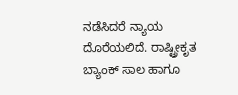ನಡೆಸಿದರೆ ನ್ಯಾಯ ದೊರೆಯಲಿದೆ. ರಾಷ್ಟ್ರೀಕೃತ ಬ್ಯಾಂಕ್ ಸಾಲ ಹಾಗೂ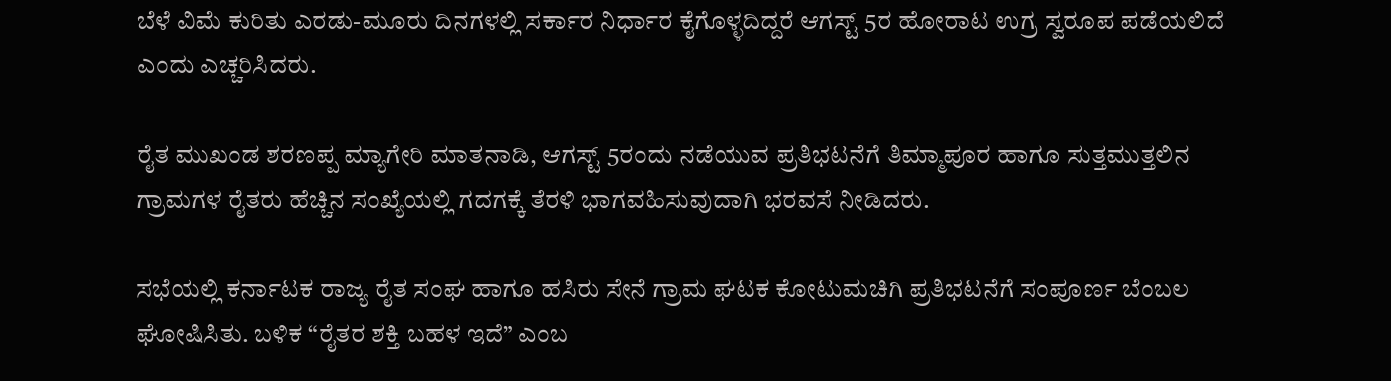ಬೆಳೆ ವಿಮೆ ಕುರಿತು ಎರಡು-ಮೂರು ದಿನಗಳಲ್ಲಿ ಸರ್ಕಾರ ನಿರ್ಧಾರ ಕೈಗೊಳ್ಳದಿದ್ದರೆ ಆಗಸ್ಟ್ 5ರ ಹೋರಾಟ ಉಗ್ರ ಸ್ವರೂಪ ಪಡೆಯಲಿದೆ ಎಂದು ಎಚ್ಚರಿಸಿದರು.

ರೈತ ಮುಖಂಡ ಶರಣಪ್ಪ ಮ್ಯಾಗೇರಿ ಮಾತನಾಡಿ, ಆಗಸ್ಟ್ 5ರಂದು ನಡೆಯುವ ಪ್ರತಿಭಟನೆಗೆ ತಿಮ್ಮಾಪೂರ ಹಾಗೂ ಸುತ್ತಮುತ್ತಲಿನ ಗ್ರಾಮಗಳ ರೈತರು ಹೆಚ್ಚಿನ ಸಂಖ್ಯೆಯಲ್ಲಿ ಗದಗಕ್ಕೆ ತೆರಳಿ ಭಾಗವಹಿಸುವುದಾಗಿ ಭರವಸೆ ನೀಡಿದರು.

ಸಭೆಯಲ್ಲಿ ಕರ್ನಾಟಕ ರಾಜ್ಯ ರೈತ ಸಂಘ ಹಾಗೂ ಹಸಿರು ಸೇನೆ ಗ್ರಾಮ ಘಟಕ ಕೋಟುಮಚಿಗಿ ಪ್ರತಿಭಟನೆಗೆ ಸಂಪೂರ್ಣ ಬೆಂಬಲ ಘೋಷಿಸಿತು. ಬಳಿಕ “ರೈತರ ಶಕ್ತಿ ಬಹಳ ಇದೆ” ಎಂಬ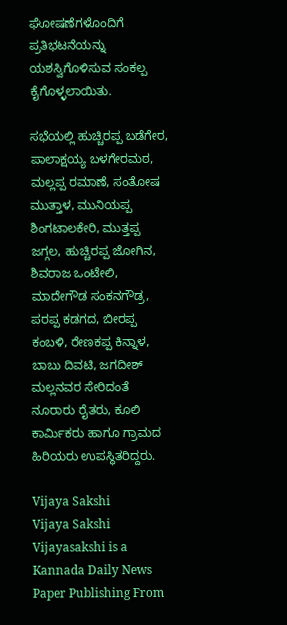ಘೋಷಣೆಗಳೊಂದಿಗೆ ಪ್ರತಿಭಟನೆಯನ್ನು ಯಶಸ್ವಿಗೊಳಿಸುವ ಸಂಕಲ್ಪ ಕೈಗೊಳ್ಳಲಾಯಿತು.

ಸಭೆಯಲ್ಲಿ ಹುಚ್ಚಿರಪ್ಪ ಬಡೆಗೇರ, ಪಾಲಾಕ್ಷಯ್ಯ ಬಳಗೇರಮಠ, ಮಲ್ಲಪ್ಪ ರಮಾಣೆ, ಸಂತೋಷ ಮುತ್ತಾಳ, ಮುನಿಯಪ್ಪ ಶಿಂಗಟಾಲಕೇರಿ, ಮುತ್ತಪ್ಪ ಜಗ್ಗಲ, ಹುಚ್ಚಿರಪ್ಪ ಜೋಗಿನ, ಶಿವರಾಜ ಒಂಟೇಲಿ, ಮಾದೇಗೌಡ ಸಂಕನಗೌಡ್ರ, ಪರಪ್ಪ ಕಡಗದ, ಬೀರಪ್ಪ ಕಂಬಳಿ, ರೇಣಕಪ್ಪ ಕಿನ್ನಾಳ, ಬಾಬು ದಿವಟಿ, ಜಗದೀಶ್ ಮಲ್ಲನವರ ಸೇರಿದಂತೆ ನೂರಾರು ರೈತರು, ಕೂಲಿ ಕಾರ್ಮಿಕರು ಹಾಗೂ ಗ್ರಾಮದ ಹಿರಿಯರು ಉಪಸ್ಥಿತರಿದ್ದರು.

Vijaya Sakshi
Vijaya Sakshi
Vijayasakshi is a Kannada Daily News Paper Publishing From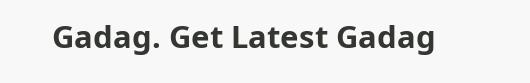Gadag. Get Latest Gadag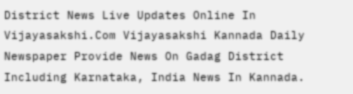District News Live Updates Online In Vijayasakshi.Com Vijayasakshi Kannada Daily Newspaper Provide News On Gadag District Including Karnataka, India News In Kannada.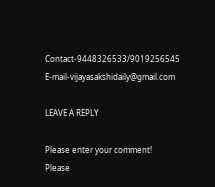Contact-9448326533/9019256545 E-mail-vijayasakshidaily@gmail.com

LEAVE A REPLY

Please enter your comment!
Please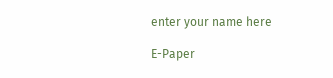enter your name here

E-Paper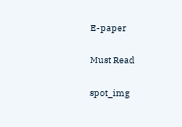E-paper

Must Read

spot_img